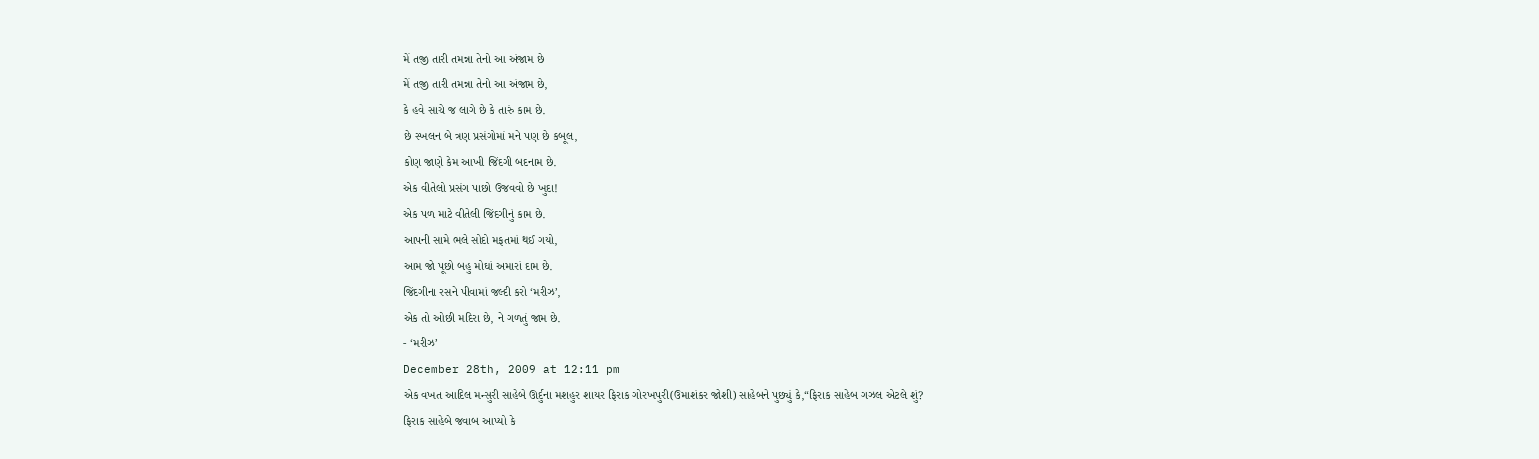મેં તજી તારી તમન્ના તેનો આ અંજામ છે
મેં તજી તારી તમન્ના તેનો આ અંજામ છે,
કે હવે સાચે જ લાગે છે કે તારું કામ છે.
છે સ્ખલન બે ત્રણ પ્રસંગોમાં મને પણ છે કબૂલ,
કોણ જાણે કેમ આખી જિંદગી બદનામ છે.
એક વીતેલો પ્રસંગ પાછો ઉજવવો છે ખુદા!
એક પળ માટે વીતેલી જિંદગીનું કામ છે.
આપની સામે ભલે સોદો મફતમાં થઈ ગયો,
આમ જો પૂછો બહુ મોઘાં અમારાં દામ છે.
જિંદગીના રસને પીવામાં જલ્દી કરો ‘મરીઝ’,
એક તો ઓછી મદિરા છે, ને ગળતું જામ છે.
- ‘મરીઝ’
December 28th, 2009 at 12:11 pm
એક વખત આદિલ મન્સુરી સાહેબે ઊર્દુના મશહુર શાયર ફિરાક ગોરખપુરી(ઉમાશંકર જોશી) સાહેબને પુછ્યું કે,“ફિરાક સાહેબ ગઝલ એટલે શું?
ફિરાક સાહેબે જવાબ આપ્યો કે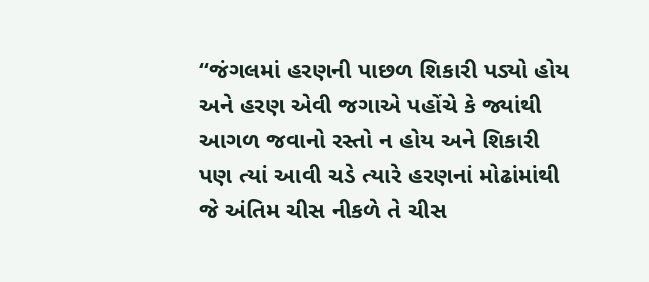“જંગલમાં હરણની પાછળ શિકારી પડ્યો હોય અને હરણ એવી જગાએ પહોંચે કે જ્યાંથી આગળ જવાનો રસ્તો ન હોય અને શિકારી પણ ત્યાં આવી ચડે ત્યારે હરણનાં મોઢાંમાંથી જે અંતિમ ચીસ નીકળે તે ચીસ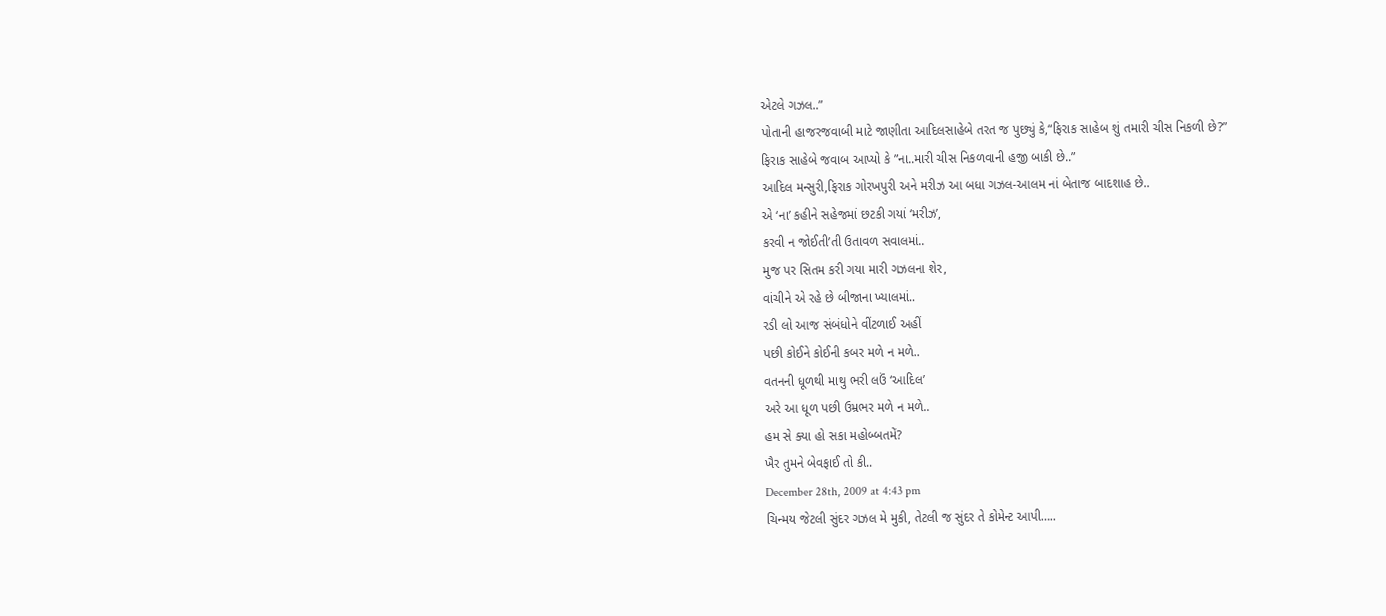એટલે ગઝલ..”
પોતાની હાજરજવાબી માટે જાણીતા આદિલસાહેબે તરત જ પુછ્યું કે,“ફિરાક સાહેબ શું તમારી ચીસ નિકળી છે?”
ફિરાક સાહેબે જવાબ આપ્યો કે ”ના..મારી ચીસ નિકળવાની હજી બાકી છે..”
આદિલ મન્સુરી,ફિરાક ગોરખપુરી અને મરીઝ આ બધા ગઝલ-આલમ નાં બેતાજ બાદશાહ છે..
એ ‘ના’ કહીને સહેજમાં છટકી ગયાં ‘મરીઝ’,
કરવી ન જોઈતી’તી ઉતાવળ સવાલમાં..
મુજ પર સિતમ કરી ગયા મારી ગઝલના શેર,
વાંચીને એ રહે છે બીજાના ખ્યાલમાં..
રડી લો આજ સંબંધોને વીંટળાઈ અહીં
પછી કોઈને કોઈની કબર મળે ન મળે..
વતનની ધૂળથી માથુ ભરી લઉં ‘આદિલ’
અરે આ ધૂળ પછી ઉમ્રભર મળે ન મળે..
હમ સે ક્યા હો સકા મહોબ્બતમેં?
ખૈર તુમને બેવફાઈ તો કી..
December 28th, 2009 at 4:43 pm
ચિન્મય જેટલી સુંદર ગઝલ મે મુકી, તેટલી જ સુંદર તે કોમેન્ટ આપી…..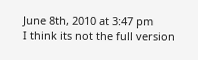June 8th, 2010 at 3:47 pm
I think its not the full version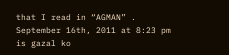that I read in “AGMAN” .
September 16th, 2011 at 8:23 pm
is gazal ko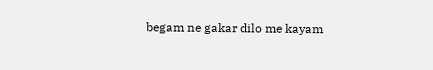begam ne gakar dilo me kayam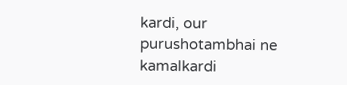kardi, our purushotambhai ne kamalkardi